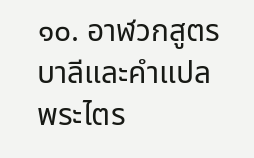๑๐. อาฬวกสูตร
บาลีและคำแปล
พระไตร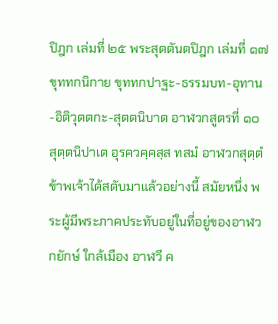ปิฎก เล่มที่ ๒๕ พระสุตตันตปิฎก เล่มที่ ๑๗ ขุททกนิกาย ขุททกปาฐะ-ธรรมบท-อุทาน-อิติวุตตกะ-สุตตนิบาต อาฬวกสูตรที่ ๑๐
สุตฺตนิปาเต อุรควคฺคสฺส ทสมํ อาฬวกสุตฺตํ
ข้าพเจ้าได้สดับมาแล้วอย่างนี้ สมัยหนึ่ง พระผู้มีพระภาคประทับอยู่ในที่อยู่ของอาฬวกยักษ์ ใกล้เมือง อาฬวี ค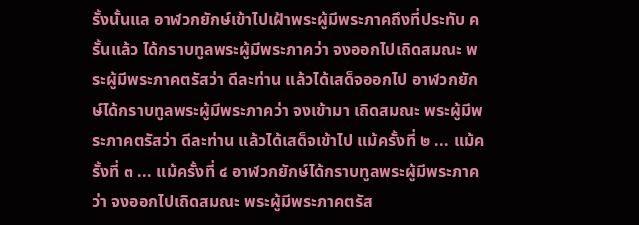รั้งนั้นแล อาฬวกยักษ์เข้าไปเฝ้าพระผู้มีพระภาคถึงที่ประทับ ครั้นแล้ว ได้กราบทูลพระผู้มีพระภาคว่า จงออกไปเถิดสมณะ พระผู้มีพระภาคตรัสว่า ดีละท่าน แล้วได้เสด็จออกไป อาฬวกยักษ์ได้กราบทูลพระผู้มีพระภาคว่า จงเข้ามา เถิดสมณะ พระผู้มีพระภาคตรัสว่า ดีละท่าน แล้วได้เสด็จเข้าไป แม้ครั้งที่ ๒ ... แม้ครั้งที่ ๓ ... แม้ครั้งที่ ๔ อาฬวกยักษ์ได้กราบทูลพระผู้มีพระภาคว่า จงออกไปเถิดสมณะ พระผู้มีพระภาคตรัส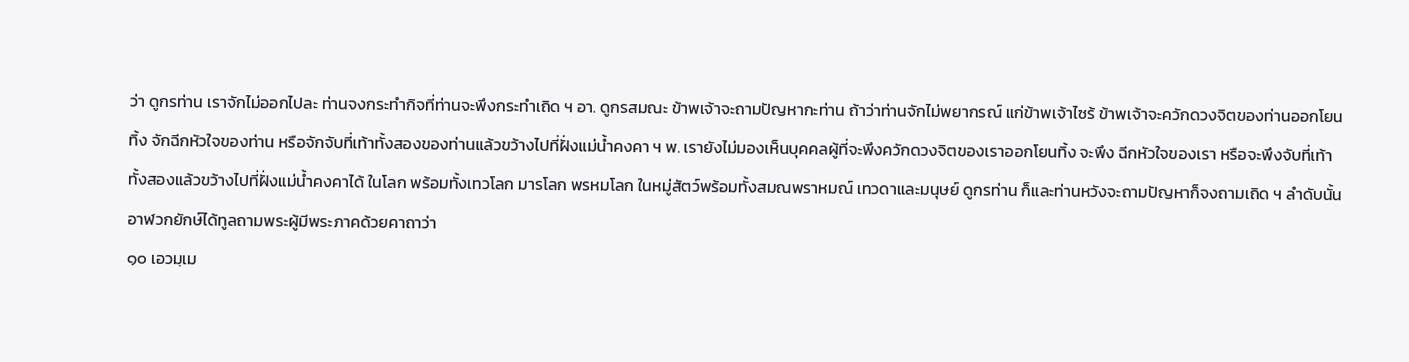ว่า ดูกรท่าน เราจักไม่ออกไปละ ท่านจงกระทำกิจที่ท่านจะพึงกระทำเถิด ฯ อา. ดูกรสมณะ ข้าพเจ้าจะถามปัญหากะท่าน ถ้าว่าท่านจักไม่พยากรณ์ แก่ข้าพเจ้าไซร้ ข้าพเจ้าจะควักดวงจิตของท่านออกโยนทิ้ง จักฉีกหัวใจของท่าน หรือจักจับที่เท้าทั้งสองของท่านแล้วขว้างไปที่ฝั่งแม่น้ำคงคา ฯ พ. เรายังไม่มองเห็นบุคคลผู้ที่จะพึงควักดวงจิตของเราออกโยนทิ้ง จะพึง ฉีกหัวใจของเรา หรือจะพึงจับที่เท้าทั้งสองแล้วขว้างไปที่ฝั่งแม่น้ำคงคาได้ ในโลก พร้อมทั้งเทวโลก มารโลก พรหมโลก ในหมู่สัตว์พร้อมทั้งสมณพราหมณ์ เทวดาและมนุษย์ ดูกรท่าน ก็และท่านหวังจะถามปัญหาก็จงถามเถิด ฯ ลำดับนั้น อาฬวกยักษ์ได้ทูลถามพระผู้มีพระภาคด้วยคาถาว่า
๑๐ เอวมฺเม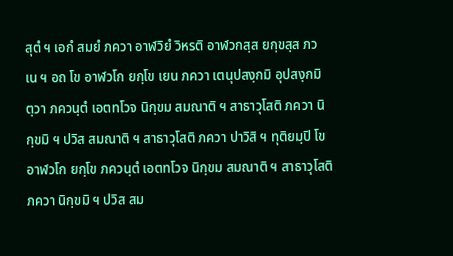สุตํ ฯ เอกํ สมยํ ภควา อาฬวิยํ วิหรติ อาฬวกสฺส ยกฺขสฺส ภวเน ฯ อถ โข อาฬวโก ยกฺโข เยน ภควา เตนุปสงฺกมิ อุปสงฺกมิตฺวา ภควนฺตํ เอตทโวจ นิกฺขม สมณาติ ฯ สาธาวุโสติ ภควา นิกฺขมิ ฯ ปวิส สมณาติ ฯ สาธาวุโสติ ภควา ปาวิสิ ฯ ทุติยมฺปิ โข อาฬวโก ยกฺโข ภควนฺตํ เอตทโวจ นิกฺขม สมณาติ ฯ สาธาวุโสติ ภควา นิกฺขมิ ฯ ปวิส สม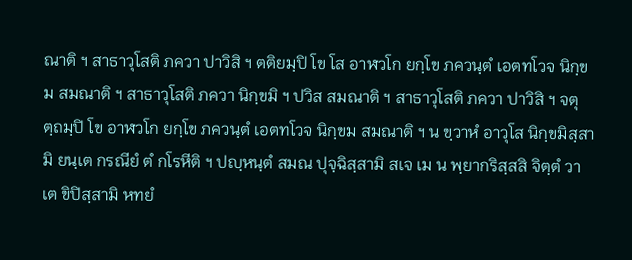ณาติ ฯ สาธาวุโสติ ภควา ปาวิสิ ฯ ตติยมฺปิ โข โส อาฬวโก ยกฺโข ภควนฺตํ เอตทโวจ นิกฺขม สมณาติ ฯ สาธาวุโสติ ภควา นิกฺขมิ ฯ ปวิส สมณาติ ฯ สาธาวุโสติ ภควา ปาวิสิ ฯ จตุตฺถมฺปิ โข อาฬวโก ยกฺโข ภควนฺตํ เอตทโวจ นิกฺขม สมณาติ ฯ น ขฺวาหํ อาวุโส นิกฺขมิสฺสามิ ยนฺเต กรณียํ ตํ กโรหีติ ฯ ปญฺหนฺตํ สมณ ปุจฺฉิสฺสามิ สเจ เม น พฺยากริสฺสสิ จิตฺตํ วา เต ขิปิสฺสามิ หทยํ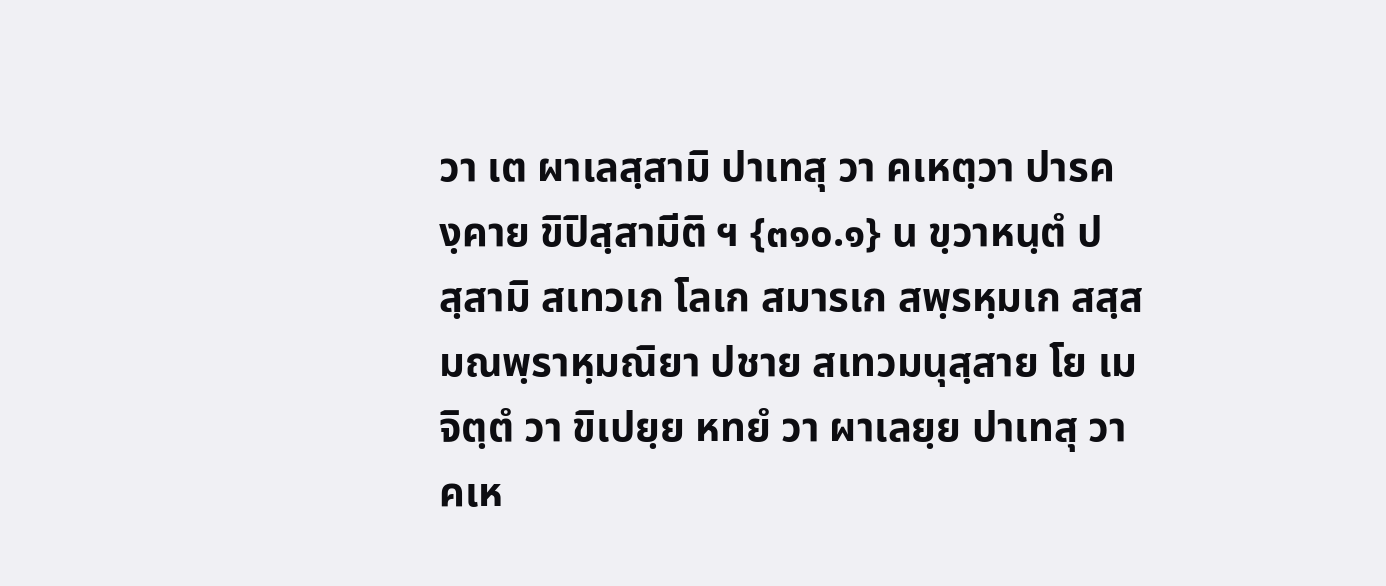วา เต ผาเลสฺสามิ ปาเทสุ วา คเหตฺวา ปารคงฺคาย ขิปิสฺสามีติ ฯ {๓๑๐.๑} น ขฺวาหนฺตํ ปสฺสามิ สเทวเก โลเก สมารเก สพฺรหฺมเก สสฺสมณพฺราหฺมณิยา ปชาย สเทวมนุสฺสาย โย เม จิตฺตํ วา ขิเปยฺย หทยํ วา ผาเลยฺย ปาเทสุ วา คเห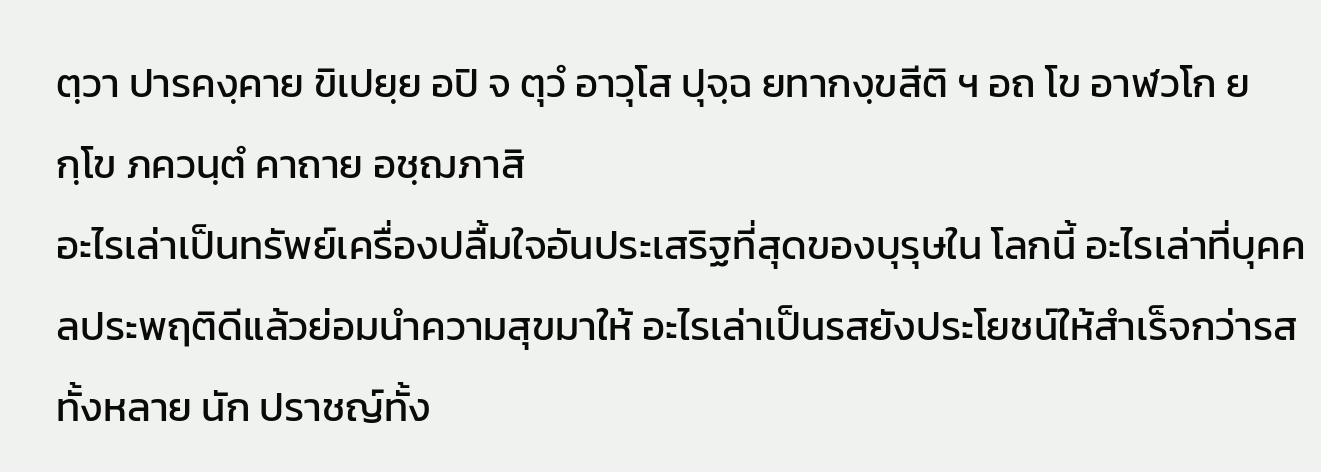ตฺวา ปารคงฺคาย ขิเปยฺย อปิ จ ตุวํ อาวุโส ปุจฺฉ ยทากงฺขสีติ ฯ อถ โข อาฬวโก ยกฺโข ภควนฺตํ คาถาย อชฺฌภาสิ
อะไรเล่าเป็นทรัพย์เครื่องปลื้มใจอันประเสริฐที่สุดของบุรุษใน โลกนี้ อะไรเล่าที่บุคคลประพฤติดีแล้วย่อมนำความสุขมาให้ อะไรเล่าเป็นรสยังประโยชน์ให้สำเร็จกว่ารสทั้งหลาย นัก ปราชญ์ทั้ง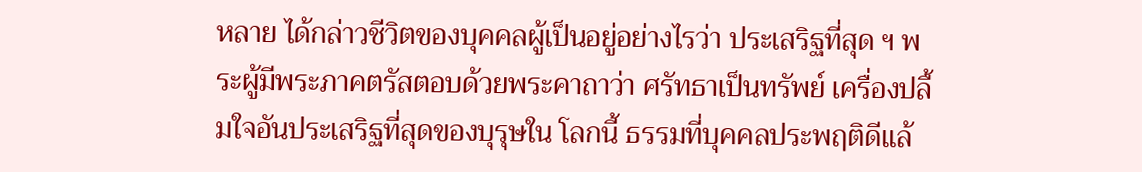หลาย ได้กล่าวชีวิตของบุคคลผู้เป็นอยู่อย่างไรว่า ประเสริฐที่สุด ฯ พระผู้มีพระภาคตรัสตอบด้วยพระคาถาว่า ศรัทธาเป็นทรัพย์ เครื่องปลื้มใจอันประเสริฐที่สุดของบุรุษใน โลกนี้ ธรรมที่บุคคลประพฤติดีแล้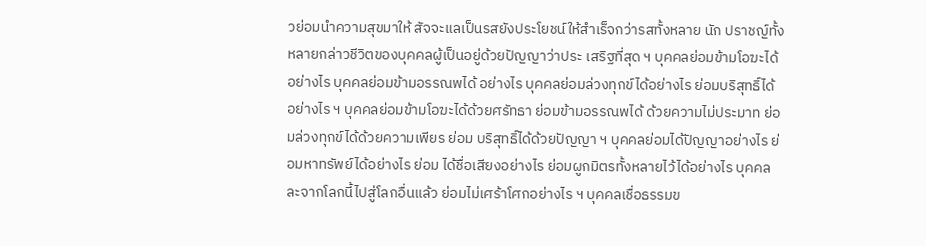วย่อมนำความสุขมาให้ สัจจะแลเป็นรสยังประโยชน์ให้สำเร็จกว่ารสทั้งหลาย นัก ปราชญ์ทั้งหลายกล่าวชีวิตของบุคคลผู้เป็นอยู่ด้วยปัญญาว่าประ เสริฐที่สุด ฯ บุคคลย่อมข้ามโอฆะได้อย่างไร บุคคลย่อมข้ามอรรณพได้ อย่างไร บุคคลย่อมล่วงทุกข์ได้อย่างไร ย่อมบริสุทธิ์ได้ อย่างไร ฯ บุคคลย่อมข้ามโอฆะได้ด้วยศรัทธา ย่อมข้ามอรรณพได้ ด้วยความไม่ประมาท ย่อมล่วงทุกข์ได้ด้วยความเพียร ย่อม บริสุทธิ์ได้ด้วยปัญญา ฯ บุคคลย่อมได้ปัญญาอย่างไร ย่อมหาทรัพย์ได้อย่างไร ย่อม ได้ชื่อเสียงอย่างไร ย่อมผูกมิตรทั้งหลายไว้ได้อย่างไร บุคคล ละจากโลกนี้ไปสู่โลกอื่นแล้ว ย่อมไม่เศร้าโศกอย่างไร ฯ บุคคลเชื่อธรรมข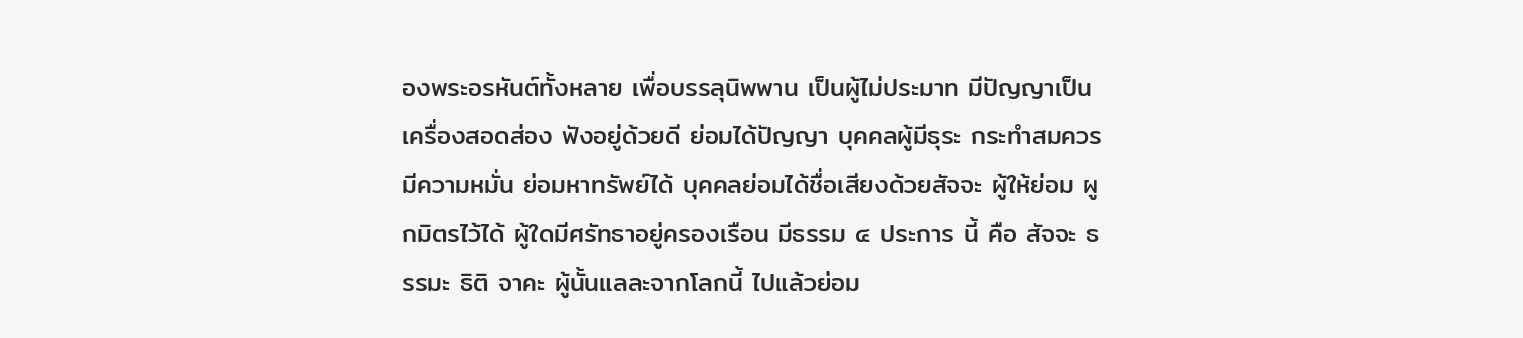องพระอรหันต์ทั้งหลาย เพื่อบรรลุนิพพาน เป็นผู้ไม่ประมาท มีปัญญาเป็นเครื่องสอดส่อง ฟังอยู่ด้วยดี ย่อมได้ปัญญา บุคคลผู้มีธุระ กระทำสมควร มีความหมั่น ย่อมหาทรัพย์ได้ บุคคลย่อมได้ชื่อเสียงด้วยสัจจะ ผู้ให้ย่อม ผูกมิตรไว้ได้ ผู้ใดมีศรัทธาอยู่ครองเรือน มีธรรม ๔ ประการ นี้ คือ สัจจะ ธรรมะ ธิติ จาคะ ผู้นั้นแลละจากโลกนี้ ไปแล้วย่อม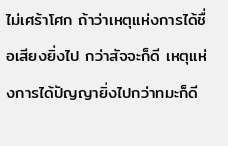ไม่เศร้าโศก ถ้าว่าเหตุแห่งการได้ชื่อเสียงยิ่งไป กว่าสัจจะก็ดี เหตุแห่งการได้ปัญญายิ่งไปกว่าทมะก็ดี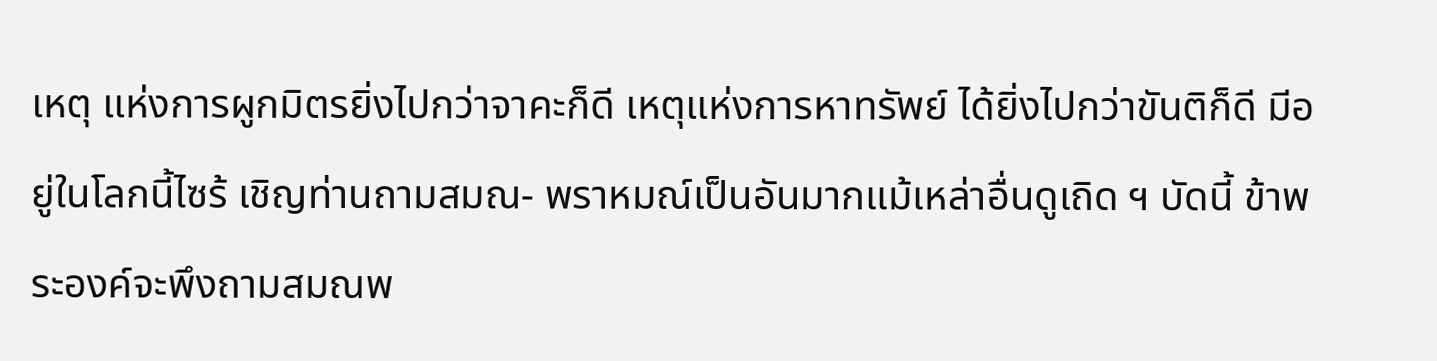เหตุ แห่งการผูกมิตรยิ่งไปกว่าจาคะก็ดี เหตุแห่งการหาทรัพย์ ได้ยิ่งไปกว่าขันติก็ดี มีอยู่ในโลกนี้ไซร้ เชิญท่านถามสมณ- พราหมณ์เป็นอันมากแม้เหล่าอื่นดูเถิด ฯ บัดนี้ ข้าพระองค์จะพึงถามสมณพ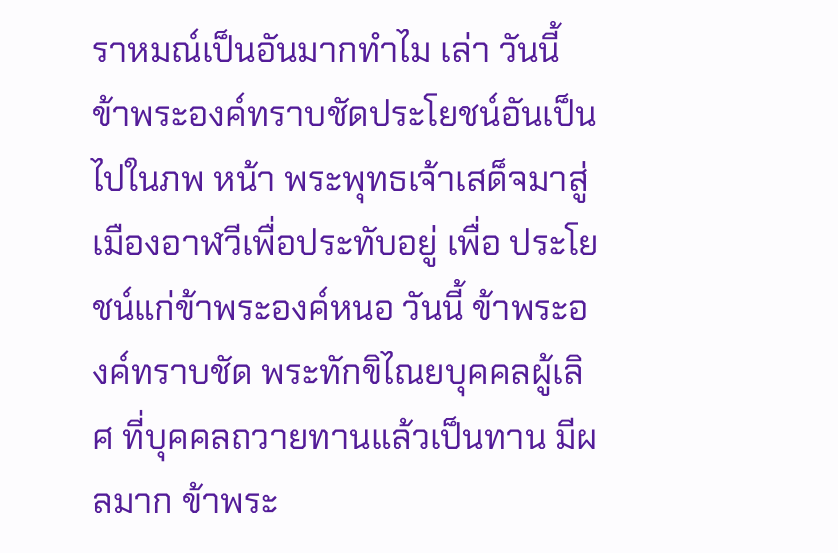ราหมณ์เป็นอันมากทำไม เล่า วันนี้ ข้าพระองค์ทราบชัดประโยชน์อันเป็นไปในภพ หน้า พระพุทธเจ้าเสด็จมาสู่เมืองอาฬวีเพื่อประทับอยู่ เพื่อ ประโยชน์แก่ข้าพระองค์หนอ วันนี้ ข้าพระองค์ทราบชัด พระทักขิไณยบุคคลผู้เลิศ ที่บุคคลถวายทานแล้วเป็นทาน มีผลมาก ข้าพระ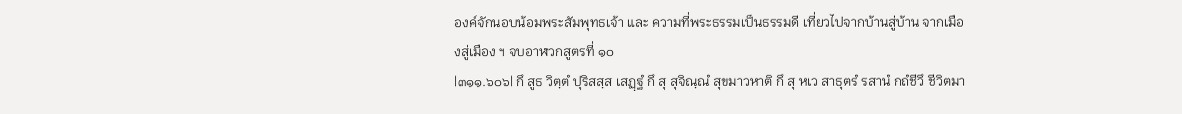องค์จักนอบน้อมพระสัมพุทธเจ้า และ ความที่พระธรรมเป็นธรรมดี เที่ยวไปจากบ้านสู่บ้าน จากเมืองสู่เมือง ฯ จบอาฬวกสูตรที่ ๑๐
|๓๑๑.๖๐๖| กึ สูธ วิตฺตํ ปุริสสฺส เสฏฺฐํ กึ สุ สุจิณฺณํ สุขมาวหาติ กึ สุ หเว สาธุตรํ รสานํ กถํชีวึ ชีวิตมา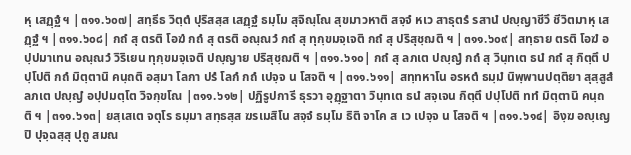หุ เสฏฺฐํ ฯ |๓๑๑.๖๐๗| สทฺธีธ วิตฺตํ ปุริสสฺส เสฏฺฐํ ธมฺโม สุจิณฺโณ สุขมาวหาติ สจฺจํ หเว สาธุตรํ รสานํ ปญฺญาชีวึ ชีวิตมาหุ เสฏฺฐํ ฯ |๓๑๑.๖๐๘| กถํ สุ ตรติ โอฆํ กถํ สุ ตรติ อณฺณวํ กถํ สุ ทุกฺขมจฺเจติ กถํ สุ ปริสุชฺฌติ ฯ |๓๑๑.๖๐๙| สทฺธาย ตรติ โอฆํ อปฺปมาเทน อณฺณวํ วิริเยน ทุกฺขมจฺเจติ ปญฺญาย ปริสุชฺฌติ ฯ |๓๑๑.๖๑๐| กถํ สุ ลภเต ปญฺญํ กถํ สุ วินฺทเต ธนํ กถํ สุ กิตฺตึ ปปฺโปติ กถํ มิตฺตานิ คนฺถติ อสฺมา โลกา ปรํ โลกํ กถํ เปจฺจ น โสจติ ฯ |๓๑๑.๖๑๑| สทฺทหาโน อรหตํ ธมฺมํ นิพฺพานปตฺติยา สุสฺสูสํ ลภเต ปญฺญํ อปฺปมตฺโต วิจกฺขโณ |๓๑๑.๖๑๒| ปฏิรูปการี ธุรวา อุฏฺฐาตา วินฺทเต ธนํ สจฺเจน กิตฺตึ ปปฺโปติ ททํ มิตฺตานิ คนฺถติ ฯ |๓๑๑.๖๑๓| ยสฺเสเต จตุโร ธมฺมา สทฺธสฺส ฆรเมสิโน สจฺจํ ธมฺโม ธิติ จาโค ส เว เปจฺจ น โสจติ ฯ |๓๑๑.๖๑๔| อิงฺฆ อญฺเญปิ ปุจฺฉสฺสุ ปุถู สมณ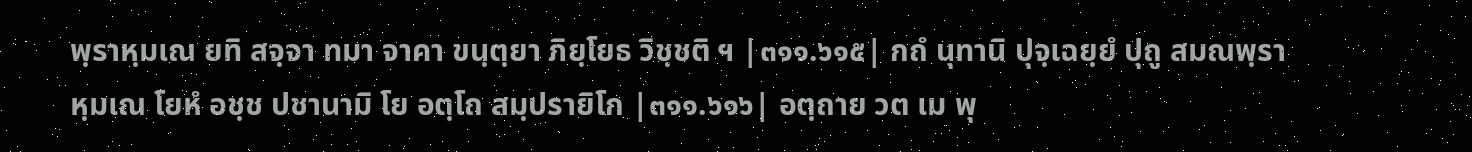พฺราหฺมเณ ยทิ สจฺจา ทมา จาคา ขนฺตฺยา ภิยฺโยธ วิชฺชติ ฯ |๓๑๑.๖๑๕| กถํ นุทานิ ปุจฺเฉยฺยํ ปุถู สมณพฺราหฺมเณ โยหํ อชฺช ปชานามิ โย อตฺโถ สมฺปรายิโก |๓๑๑.๖๑๖| อตฺถาย วต เม พุ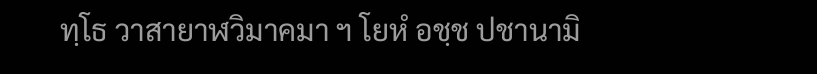ทฺโธ วาสายาฬวิมาคมา ฯ โยหํ อชฺช ปชานามิ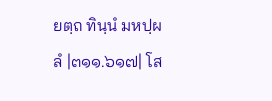ยตฺถ ทินฺนํ มหปฺผลํ |๓๑๑.๖๑๗| โส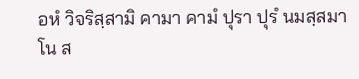อหํ วิจริสฺสามิ คามา คามํ ปุรา ปุรํ นมสฺสมาโน ส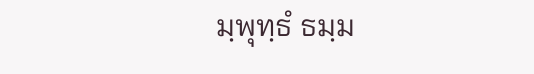มฺพุทฺธํ ธมฺม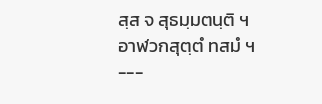สฺส จ สุธมฺมตนฺติ ฯ อาฬวกสุตฺตํ ทสมํ ฯ ---